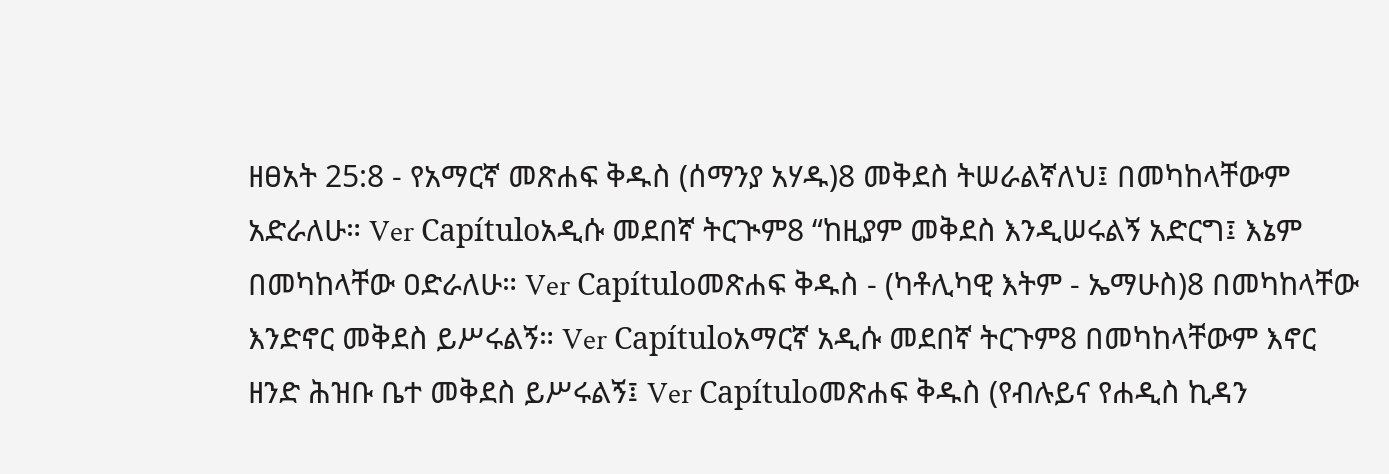ዘፀአት 25:8 - የአማርኛ መጽሐፍ ቅዱስ (ሰማንያ አሃዱ)8 መቅደስ ትሠራልኛለህ፤ በመካከላቸውም አድራለሁ። Ver Capítuloአዲሱ መደበኛ ትርጒም8 “ከዚያም መቅደስ እንዲሠሩልኝ አድርግ፤ እኔም በመካከላቸው ዐድራለሁ። Ver Capítuloመጽሐፍ ቅዱስ - (ካቶሊካዊ እትም - ኤማሁስ)8 በመካከላቸው እንድኖር መቅደስ ይሥሩልኝ። Ver Capítuloአማርኛ አዲሱ መደበኛ ትርጉም8 በመካከላቸውም እኖር ዘንድ ሕዝቡ ቤተ መቅደስ ይሥሩልኝ፤ Ver Capítuloመጽሐፍ ቅዱስ (የብሉይና የሐዲስ ኪዳን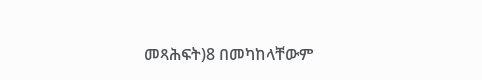መጻሕፍት)8 በመካከላቸውም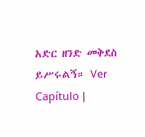አድር ዘንድ መቅደስ ይሥሩልኝ። Ver Capítulo |